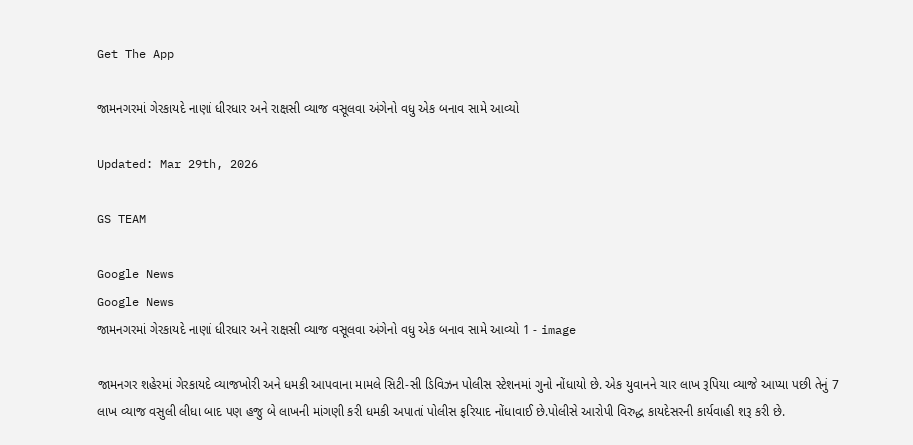Get The App

જામનગરમાં ગેરકાયદે નાણાં ધીરધાર અને રાક્ષસી વ્યાજ વસૂલવા અંગેનો વધુ એક બનાવ સામે આવ્યો

Updated: Mar 29th, 2026

GS TEAM

Google News
Google News
જામનગરમાં ગેરકાયદે નાણાં ધીરધાર અને રાક્ષસી વ્યાજ વસૂલવા અંગેનો વધુ એક બનાવ સામે આવ્યો 1 - image

જામનગર શહેરમાં ગેરકાયદે વ્યાજખોરી અને ધમકી આપવાના મામલે સિટી-સી ડિવિઝન પોલીસ સ્ટેશનમાં ગુનો નોંધાયો છે. એક યુવાનને ચાર લાખ રૂપિયા વ્યાજે આપ્યા પછી તેનું 7 લાખ વ્યાજ વસુલી લીધા બાદ પણ હજુ બે લાખની માંગણી કરી ધમકી અપાતાં પોલીસ ફરિયાદ નોંધાવાઈ છે.પોલીસે આરોપી વિરુદ્ધ કાયદેસરની કાર્યવાહી શરૂ કરી છે.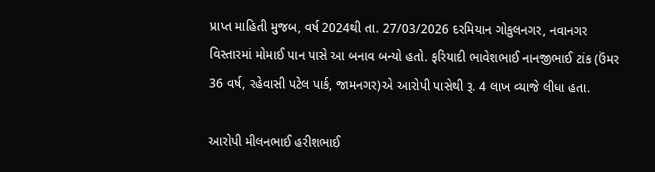પ્રાપ્ત માહિતી મુજબ, વર્ષ 2024થી તા. 27/03/2026 દરમિયાન ગોકુલનગર, નવાનગર વિસ્તારમાં મોમાઈ પાન પાસે આ બનાવ બન્યો હતો. ફરિયાદી ભાવેશભાઈ નાનજીભાઈ ટાંક (ઉંમર 36 વર્ષ, રહેવાસી પટેલ પાર્ક, જામનગર)એ આરોપી પાસેથી રૂ. 4 લાખ વ્યાજે લીધા હતા.

આરોપી મીલનભાઈ હરીશભાઈ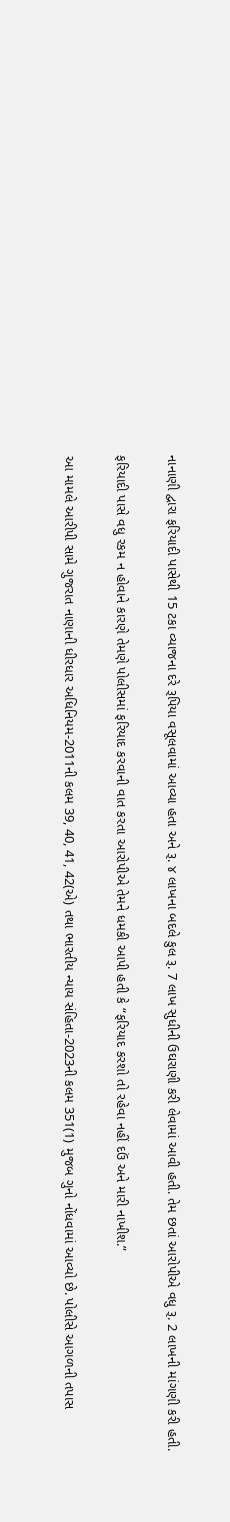નાનાણી દ્વારા ફરિયાદી પાસેથી 15 ટકા વ્યાજના દરે રૂપિયા વસૂલવામાં આવ્યા હતા અને રૂ. ૪ લાખના બદલે કુલ રૂ. 7 લાખ સુધીની ઉઘરાણી કરી લેવામાં આવી હતી. તેમ છતાં આરોપીએ વધુ રૂ. 2 લાખની માંગણી કરી હતી.

ફરિયાદી પાસે વધુ રકમ ન હોવાને કારણે તેમણે પોલીસમાં ફરિયાદ કરવાની વાત કરતા આરોપીએ તેમને ધમકી આપી હતી કે “ફરિયાદ કરશો તો રહેવા નહીં દઉં અને મારી નાખીશ.”

આ મામલે આરીપી સામે ગુજરાત નાણાની ધીરધાર અધિનિયમ-2011ની કલમ 39, 40, 41, 42(એ) તથા ભારતીય ન્યાય સંહિતા-2023ની કલમ 351(1) મુજબ ગુનો નોંધવામાં આવ્યો છે. પોલીસે આગળની તપાસ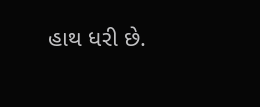હાથ ધરી છે.